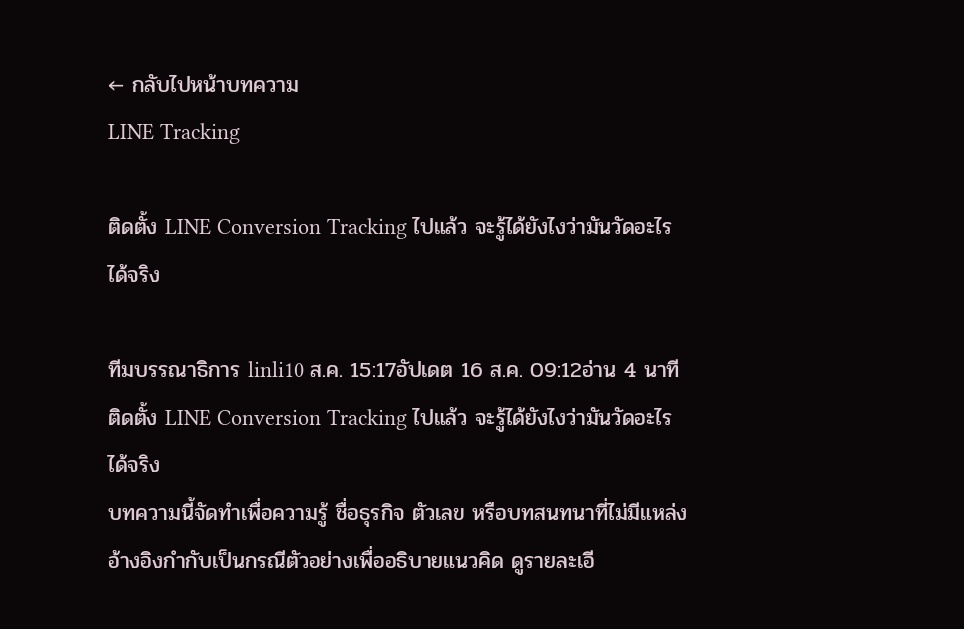← กลับไปหน้าบทความ
LINE Tracking

ติดตั้ง LINE Conversion Tracking ไปแล้ว จะรู้ได้ยังไงว่ามันวัดอะไรได้จริง

ทีมบรรณาธิการ linli10 ส.ค. 15:17อัปเดต 16 ส.ค. 09:12อ่าน 4 นาที
ติดตั้ง LINE Conversion Tracking ไปแล้ว จะรู้ได้ยังไงว่ามันวัดอะไรได้จริง
บทความนี้จัดทำเพื่อความรู้ ชื่อธุรกิจ ตัวเลข หรือบทสนทนาที่ไม่มีแหล่งอ้างอิงกำกับเป็นกรณีตัวอย่างเพื่ออธิบายแนวคิด ดูรายละเอี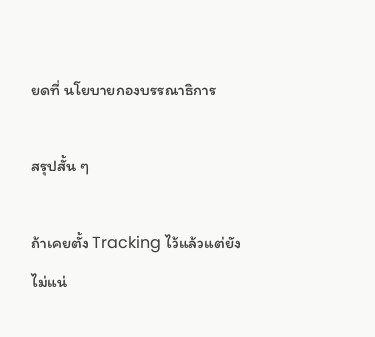ยดที่ นโยบายกองบรรณาธิการ

สรุปสั้น ๆ

ถ้าเคยตั้ง Tracking ไว้แล้วแต่ยังไม่แน่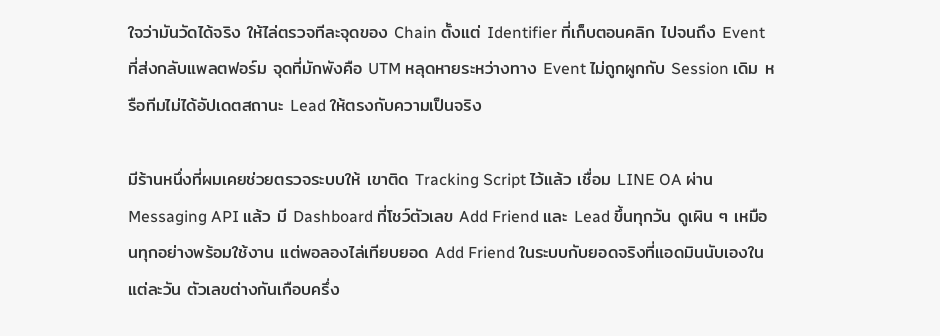ใจว่ามันวัดได้จริง ให้ไล่ตรวจทีละจุดของ Chain ตั้งแต่ Identifier ที่เก็บตอนคลิก ไปจนถึง Event ที่ส่งกลับแพลตฟอร์ม จุดที่มักพังคือ UTM หลุดหายระหว่างทาง Event ไม่ถูกผูกกับ Session เดิม หรือทีมไม่ได้อัปเดตสถานะ Lead ให้ตรงกับความเป็นจริง

มีร้านหนึ่งที่ผมเคยช่วยตรวจระบบให้ เขาติด Tracking Script ไว้แล้ว เชื่อม LINE OA ผ่าน Messaging API แล้ว มี Dashboard ที่โชว์ตัวเลข Add Friend และ Lead ขึ้นทุกวัน ดูเผิน ๆ เหมือนทุกอย่างพร้อมใช้งาน แต่พอลองไล่เทียบยอด Add Friend ในระบบกับยอดจริงที่แอดมินนับเองในแต่ละวัน ตัวเลขต่างกันเกือบครึ่ง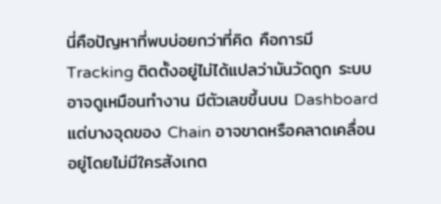นี่คือปัญหาที่พบบ่อยกว่าที่คิด คือการมี Tracking ติดตั้งอยู่ไม่ได้แปลว่ามันวัดถูก ระบบอาจดูเหมือนทำงาน มีตัวเลขขึ้นบน Dashboard แต่บางจุดของ Chain อาจขาดหรือคลาดเคลื่อนอยู่โดยไม่มีใครสังเกต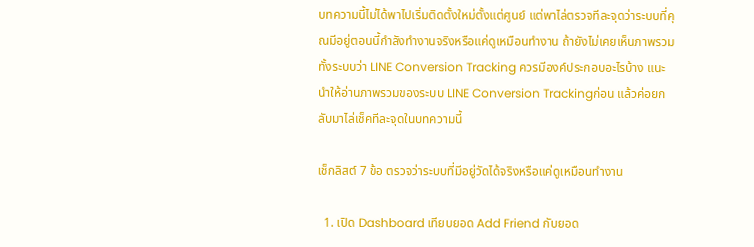บทความนี้ไม่ได้พาไปเริ่มติดตั้งใหม่ตั้งแต่ศูนย์ แต่พาไล่ตรวจทีละจุดว่าระบบที่คุณมีอยู่ตอนนี้กำลังทำงานจริงหรือแค่ดูเหมือนทำงาน ถ้ายังไม่เคยเห็นภาพรวมทั้งระบบว่า LINE Conversion Tracking ควรมีองค์ประกอบอะไรบ้าง แนะนำให้อ่านภาพรวมของระบบ LINE Conversion Trackingก่อน แล้วค่อยกลับมาไล่เช็คทีละจุดในบทความนี้

เช็กลิสต์ 7 ข้อ ตรวจว่าระบบที่มีอยู่วัดได้จริงหรือแค่ดูเหมือนทำงาน

  1. เปิด Dashboard เทียบยอด Add Friend กับยอด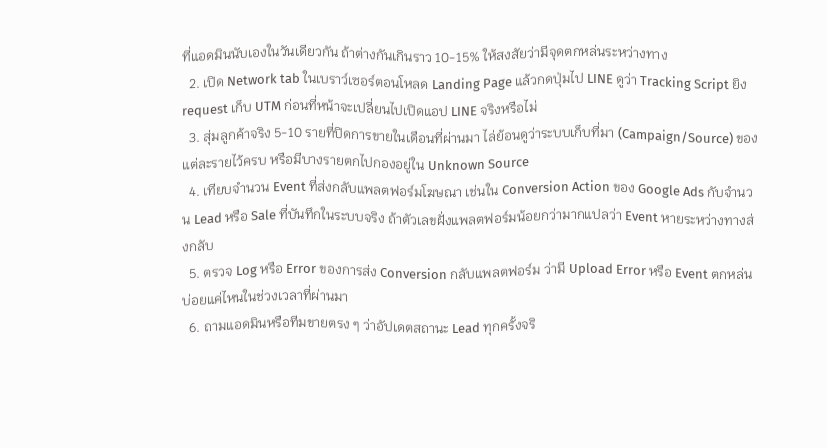ที่แอดมินนับเองในวันเดียวกัน ถ้าต่างกันเกินราว 10-15% ให้สงสัยว่ามีจุดตกหล่นระหว่างทาง
  2. เปิด Network tab ในเบราว์เซอร์ตอนโหลด Landing Page แล้วกดปุ่มไป LINE ดูว่า Tracking Script ยิง request เก็บ UTM ก่อนที่หน้าจะเปลี่ยนไปเปิดแอป LINE จริงหรือไม่
  3. สุ่มลูกค้าจริง 5-10 รายที่ปิดการขายในเดือนที่ผ่านมา ไล่ย้อนดูว่าระบบเก็บที่มา (Campaign/Source) ของแต่ละรายไว้ครบ หรือมีบางรายตกไปกองอยู่ใน Unknown Source
  4. เทียบจำนวน Event ที่ส่งกลับแพลตฟอร์มโฆษณา เช่นใน Conversion Action ของ Google Ads กับจำนวน Lead หรือ Sale ที่บันทึกในระบบจริง ถ้าตัวเลขฝั่งแพลตฟอร์มน้อยกว่ามากแปลว่า Event หายระหว่างทางส่งกลับ
  5. ตรวจ Log หรือ Error ของการส่ง Conversion กลับแพลตฟอร์ม ว่ามี Upload Error หรือ Event ตกหล่นบ่อยแค่ไหนในช่วงเวลาที่ผ่านมา
  6. ถามแอดมินหรือทีมขายตรง ๆ ว่าอัปเดตสถานะ Lead ทุกครั้งจริ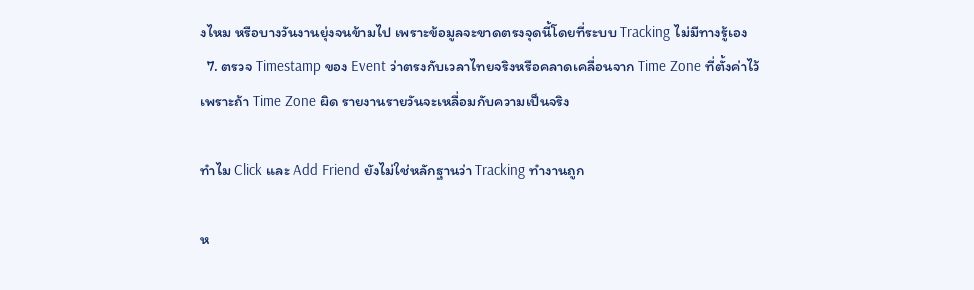งไหม หรือบางวันงานยุ่งจนข้ามไป เพราะข้อมูลจะขาดตรงจุดนี้โดยที่ระบบ Tracking ไม่มีทางรู้เอง
  7. ตรวจ Timestamp ของ Event ว่าตรงกับเวลาไทยจริงหรือคลาดเคลื่อนจาก Time Zone ที่ตั้งค่าไว้ เพราะถ้า Time Zone ผิด รายงานรายวันจะเหลื่อมกับความเป็นจริง

ทำไม Click และ Add Friend ยังไม่ใช่หลักฐานว่า Tracking ทำงานถูก

ห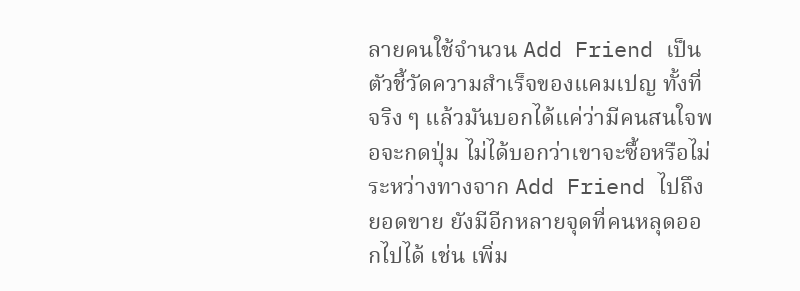ลายคนใช้จำนวน Add Friend เป็นตัวชี้วัดความสำเร็จของแคมเปญ ทั้งที่จริง ๆ แล้วมันบอกได้แค่ว่ามีคนสนใจพอจะกดปุ่ม ไม่ได้บอกว่าเขาจะซื้อหรือไม่ ระหว่างทางจาก Add Friend ไปถึงยอดขาย ยังมีอีกหลายจุดที่คนหลุดออกไปได้ เช่น เพิ่ม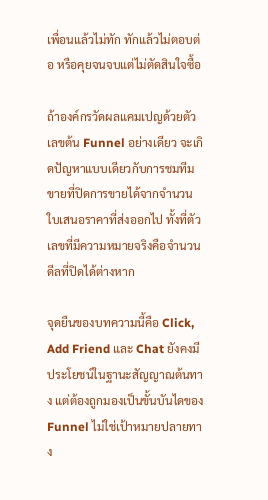เพื่อนแล้วไม่ทัก ทักแล้วไม่ตอบต่อ หรือคุยจนจบแต่ไม่ตัดสินใจซื้อ

ถ้าองค์กรวัดผลแคมเปญด้วยตัวเลขต้น Funnel อย่างเดียว จะเกิดปัญหาแบบเดียวกับการชมทีมขายที่ปิดการขายได้จากจำนวนใบเสนอราคาที่ส่งออกไป ทั้งที่ตัวเลขที่มีความหมายจริงคือจำนวนดีลที่ปิดได้ต่างหาก

จุดยืนของบทความนี้คือ Click, Add Friend และ Chat ยังคงมีประโยชน์ในฐานะสัญญาณต้นทาง แต่ต้องถูกมองเป็นขั้นบันไดของ Funnel ไม่ใช่เป้าหมายปลายทาง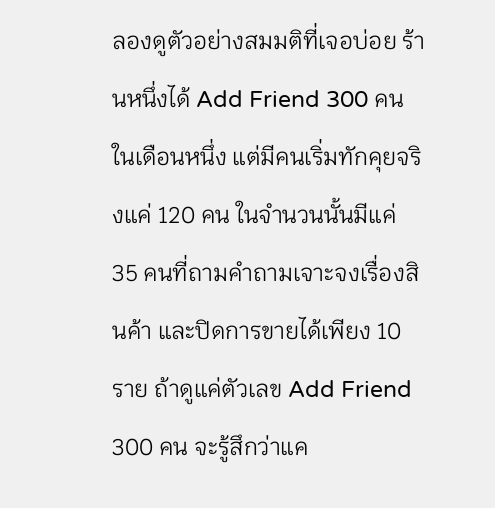ลองดูตัวอย่างสมมติที่เจอบ่อย ร้านหนึ่งได้ Add Friend 300 คนในเดือนหนึ่ง แต่มีคนเริ่มทักคุยจริงแค่ 120 คน ในจำนวนนั้นมีแค่ 35 คนที่ถามคำถามเจาะจงเรื่องสินค้า และปิดการขายได้เพียง 10 ราย ถ้าดูแค่ตัวเลข Add Friend 300 คน จะรู้สึกว่าแค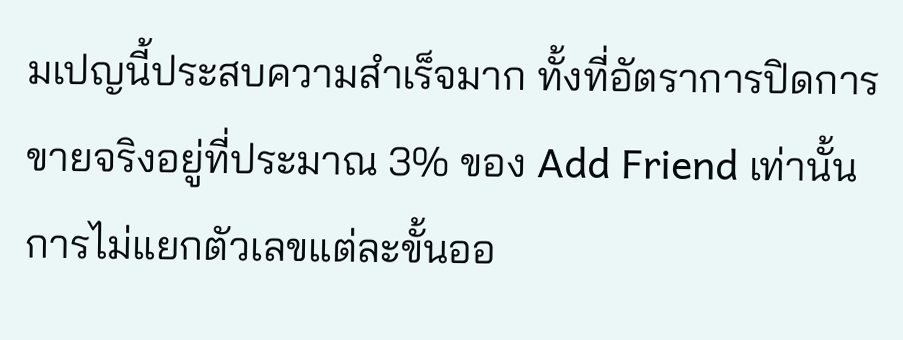มเปญนี้ประสบความสำเร็จมาก ทั้งที่อัตราการปิดการขายจริงอยู่ที่ประมาณ 3% ของ Add Friend เท่านั้น การไม่แยกตัวเลขแต่ละขั้นออ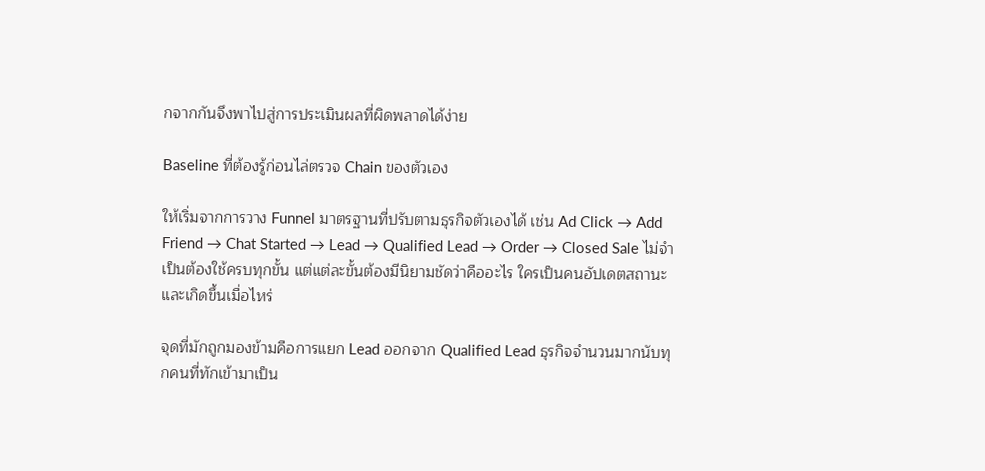กจากกันจึงพาไปสู่การประเมินผลที่ผิดพลาดได้ง่าย

Baseline ที่ต้องรู้ก่อนไล่ตรวจ Chain ของตัวเอง

ให้เริ่มจากการวาง Funnel มาตรฐานที่ปรับตามธุรกิจตัวเองได้ เช่น Ad Click → Add Friend → Chat Started → Lead → Qualified Lead → Order → Closed Sale ไม่จำเป็นต้องใช้ครบทุกขั้น แต่แต่ละขั้นต้องมีนิยามชัดว่าคืออะไร ใครเป็นคนอัปเดตสถานะ และเกิดขึ้นเมื่อไหร่

จุดที่มักถูกมองข้ามคือการแยก Lead ออกจาก Qualified Lead ธุรกิจจำนวนมากนับทุกคนที่ทักเข้ามาเป็น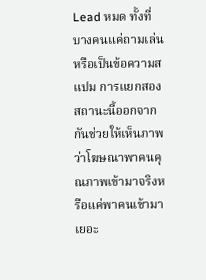Lead หมด ทั้งที่บางคนแค่ถามเล่นหรือเป็นข้อความสแปม การแยกสองสถานะนี้ออกจากกันช่วยให้เห็นภาพว่าโฆษณาพาคนคุณภาพเข้ามาจริงหรือแค่พาคนเข้ามาเยอะ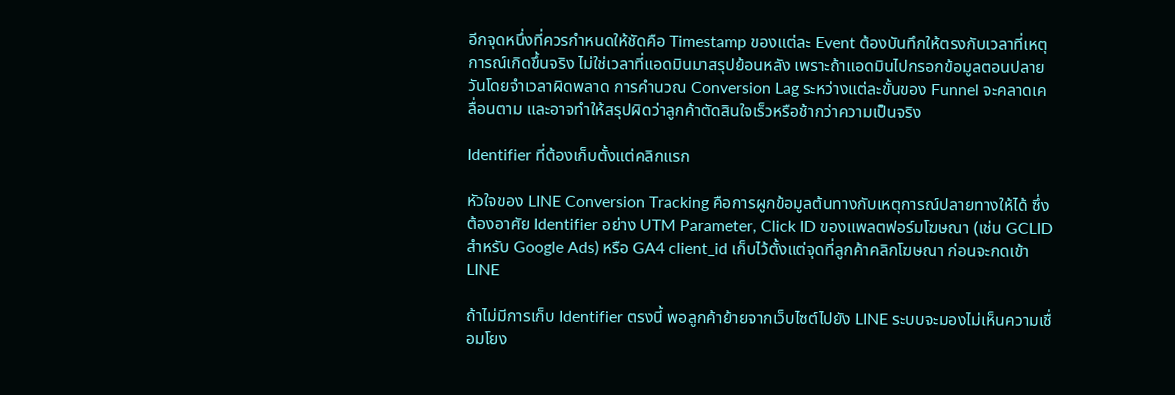อีกจุดหนึ่งที่ควรกำหนดให้ชัดคือ Timestamp ของแต่ละ Event ต้องบันทึกให้ตรงกับเวลาที่เหตุการณ์เกิดขึ้นจริง ไม่ใช่เวลาที่แอดมินมาสรุปย้อนหลัง เพราะถ้าแอดมินไปกรอกข้อมูลตอนปลายวันโดยจำเวลาผิดพลาด การคำนวณ Conversion Lag ระหว่างแต่ละขั้นของ Funnel จะคลาดเคลื่อนตาม และอาจทำให้สรุปผิดว่าลูกค้าตัดสินใจเร็วหรือช้ากว่าความเป็นจริง

Identifier ที่ต้องเก็บตั้งแต่คลิกแรก

หัวใจของ LINE Conversion Tracking คือการผูกข้อมูลต้นทางกับเหตุการณ์ปลายทางให้ได้ ซึ่งต้องอาศัย Identifier อย่าง UTM Parameter, Click ID ของแพลตฟอร์มโฆษณา (เช่น GCLID สำหรับ Google Ads) หรือ GA4 client_id เก็บไว้ตั้งแต่จุดที่ลูกค้าคลิกโฆษณา ก่อนจะกดเข้า LINE

ถ้าไม่มีการเก็บ Identifier ตรงนี้ พอลูกค้าย้ายจากเว็บไซต์ไปยัง LINE ระบบจะมองไม่เห็นความเชื่อมโยง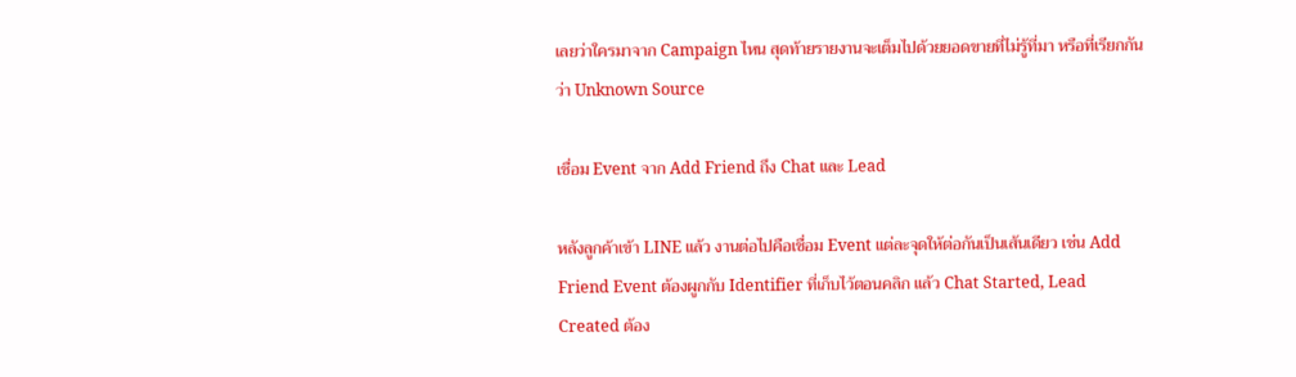เลยว่าใครมาจาก Campaign ไหน สุดท้ายรายงานจะเต็มไปด้วยยอดขายที่ไม่รู้ที่มา หรือที่เรียกกันว่า Unknown Source

เชื่อม Event จาก Add Friend ถึง Chat และ Lead

หลังลูกค้าเข้า LINE แล้ว งานต่อไปคือเชื่อม Event แต่ละจุดให้ต่อกันเป็นเส้นเดียว เช่น Add Friend Event ต้องผูกกับ Identifier ที่เก็บไว้ตอนคลิก แล้ว Chat Started, Lead Created ต้อง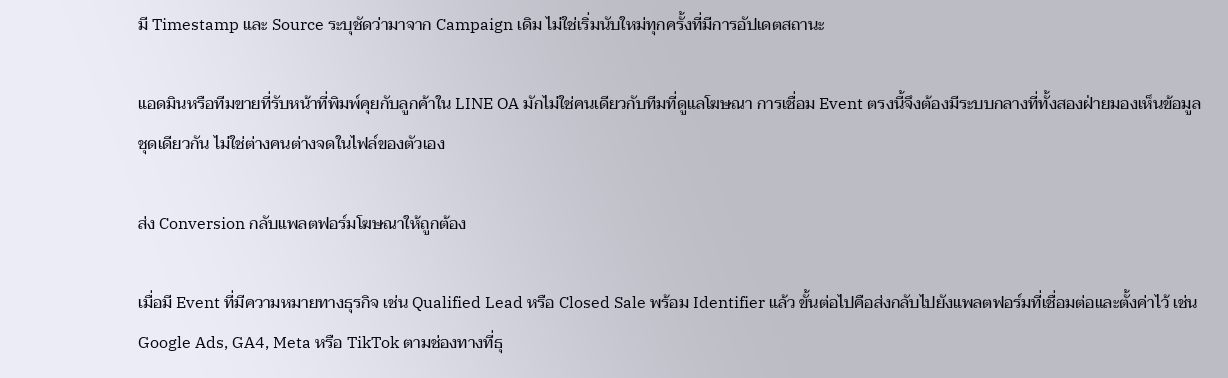มี Timestamp และ Source ระบุชัดว่ามาจาก Campaign เดิม ไม่ใช่เริ่มนับใหม่ทุกครั้งที่มีการอัปเดตสถานะ

แอดมินหรือทีมขายที่รับหน้าที่พิมพ์คุยกับลูกค้าใน LINE OA มักไม่ใช่คนเดียวกับทีมที่ดูแลโฆษณา การเชื่อม Event ตรงนี้จึงต้องมีระบบกลางที่ทั้งสองฝ่ายมองเห็นข้อมูลชุดเดียวกัน ไม่ใช่ต่างคนต่างจดในไฟล์ของตัวเอง

ส่ง Conversion กลับแพลตฟอร์มโฆษณาให้ถูกต้อง

เมื่อมี Event ที่มีความหมายทางธุรกิจ เช่น Qualified Lead หรือ Closed Sale พร้อม Identifier แล้ว ขั้นต่อไปคือส่งกลับไปยังแพลตฟอร์มที่เชื่อมต่อและตั้งค่าไว้ เช่น Google Ads, GA4, Meta หรือ TikTok ตามช่องทางที่ธุ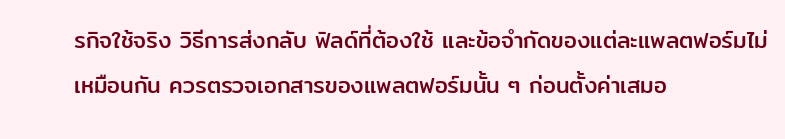รกิจใช้จริง วิธีการส่งกลับ ฟิลด์ที่ต้องใช้ และข้อจำกัดของแต่ละแพลตฟอร์มไม่เหมือนกัน ควรตรวจเอกสารของแพลตฟอร์มนั้น ๆ ก่อนตั้งค่าเสมอ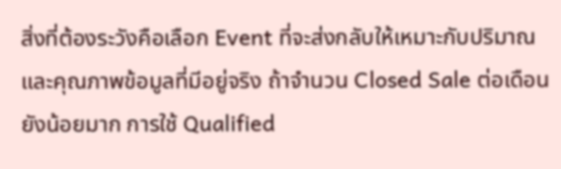สิ่งที่ต้องระวังคือเลือก Event ที่จะส่งกลับให้เหมาะกับปริมาณและคุณภาพข้อมูลที่มีอยู่จริง ถ้าจำนวน Closed Sale ต่อเดือนยังน้อยมาก การใช้ Qualified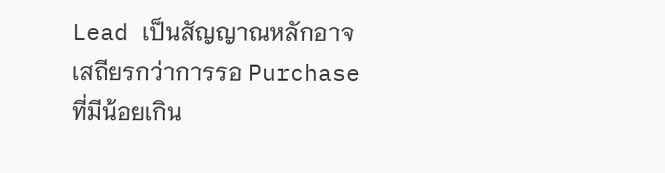Lead เป็นสัญญาณหลักอาจเสถียรกว่าการรอ Purchase ที่มีน้อยเกิน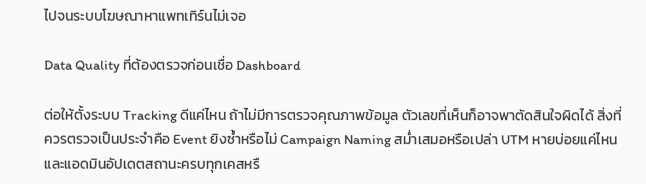ไปจนระบบโฆษณาหาแพทเทิร์นไม่เจอ

Data Quality ที่ต้องตรวจก่อนเชื่อ Dashboard

ต่อให้ตั้งระบบ Tracking ดีแค่ไหน ถ้าไม่มีการตรวจคุณภาพข้อมูล ตัวเลขที่เห็นก็อาจพาตัดสินใจผิดได้ สิ่งที่ควรตรวจเป็นประจำคือ Event ยิงซ้ำหรือไม่ Campaign Naming สม่ำเสมอหรือเปล่า UTM หายบ่อยแค่ไหน และแอดมินอัปเดตสถานะครบทุกเคสหรื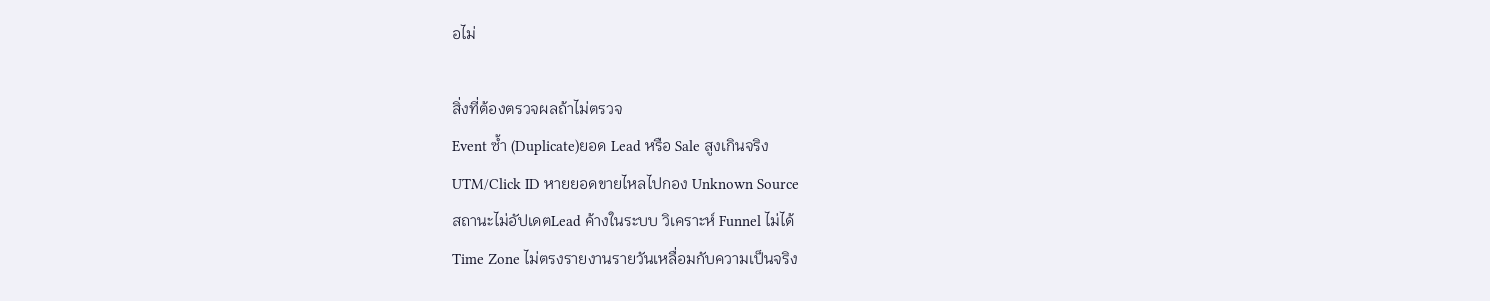อไม่

สิ่งที่ต้องตรวจผลถ้าไม่ตรวจ
Event ซ้ำ (Duplicate)ยอด Lead หรือ Sale สูงเกินจริง
UTM/Click ID หายยอดขายไหลไปกอง Unknown Source
สถานะไม่อัปเดตLead ค้างในระบบ วิเคราะห์ Funnel ไม่ได้
Time Zone ไม่ตรงรายงานรายวันเหลื่อมกับความเป็นจริง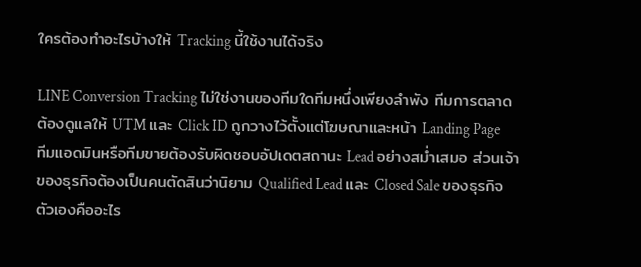ใครต้องทำอะไรบ้างให้ Tracking นี้ใช้งานได้จริง

LINE Conversion Tracking ไม่ใช่งานของทีมใดทีมหนึ่งเพียงลำพัง ทีมการตลาดต้องดูแลให้ UTM และ Click ID ถูกวางไว้ตั้งแต่โฆษณาและหน้า Landing Page ทีมแอดมินหรือทีมขายต้องรับผิดชอบอัปเดตสถานะ Lead อย่างสม่ำเสมอ ส่วนเจ้าของธุรกิจต้องเป็นคนตัดสินว่านิยาม Qualified Lead และ Closed Sale ของธุรกิจตัวเองคืออะไร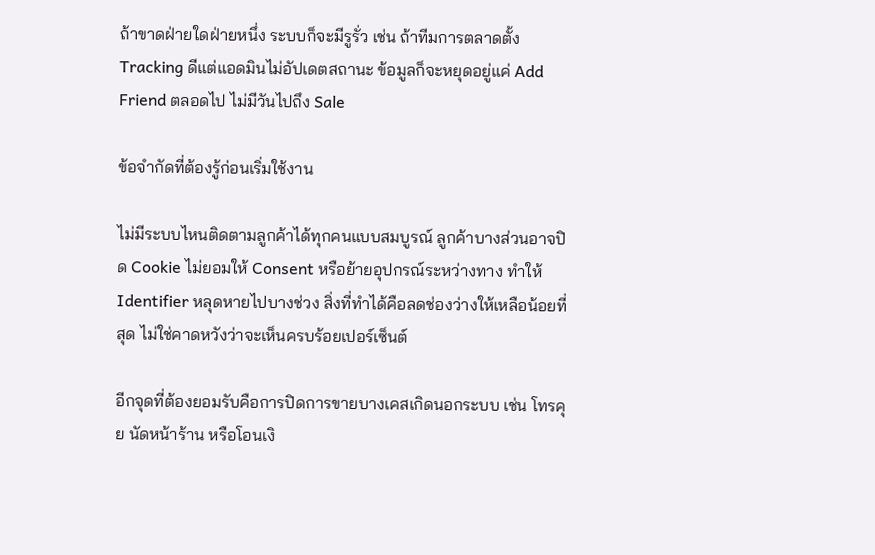ถ้าขาดฝ่ายใดฝ่ายหนึ่ง ระบบก็จะมีรูรั่ว เช่น ถ้าทีมการตลาดตั้ง Tracking ดีแต่แอดมินไม่อัปเดตสถานะ ข้อมูลก็จะหยุดอยู่แค่ Add Friend ตลอดไป ไม่มีวันไปถึง Sale

ข้อจำกัดที่ต้องรู้ก่อนเริ่มใช้งาน

ไม่มีระบบไหนติดตามลูกค้าได้ทุกคนแบบสมบูรณ์ ลูกค้าบางส่วนอาจปิด Cookie ไม่ยอมให้ Consent หรือย้ายอุปกรณ์ระหว่างทาง ทำให้ Identifier หลุดหายไปบางช่วง สิ่งที่ทำได้คือลดช่องว่างให้เหลือน้อยที่สุด ไม่ใช่คาดหวังว่าจะเห็นครบร้อยเปอร์เซ็นต์

อีกจุดที่ต้องยอมรับคือการปิดการขายบางเคสเกิดนอกระบบ เช่น โทรคุย นัดหน้าร้าน หรือโอนเงิ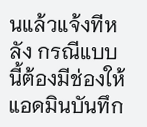นแล้วแจ้งทีหลัง กรณีแบบนี้ต้องมีช่องให้แอดมินบันทึก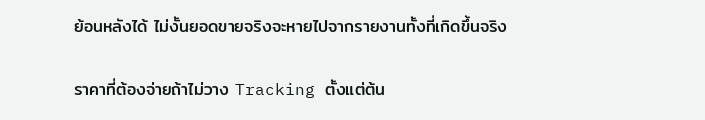ย้อนหลังได้ ไม่งั้นยอดขายจริงจะหายไปจากรายงานทั้งที่เกิดขึ้นจริง

ราคาที่ต้องจ่ายถ้าไม่วาง Tracking ตั้งแต่ต้น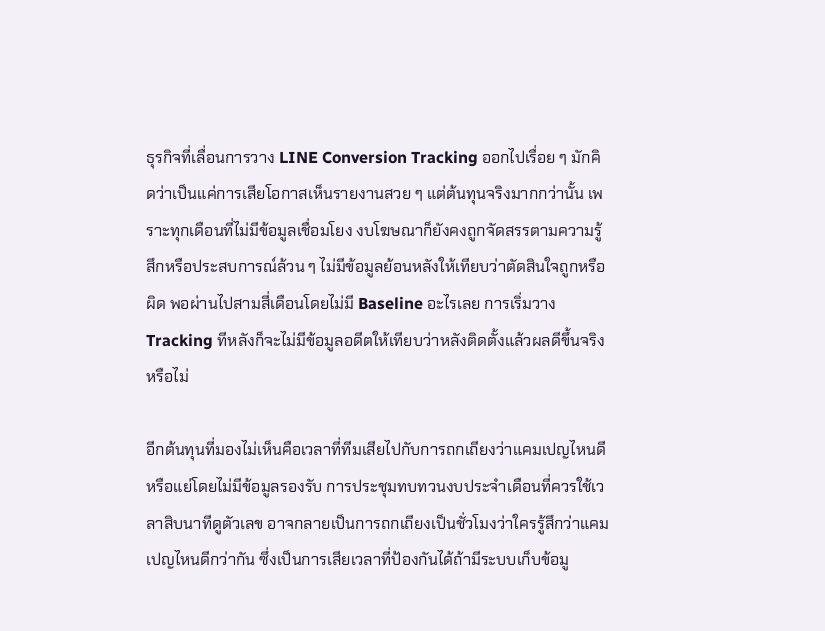ธุรกิจที่เลื่อนการวาง LINE Conversion Tracking ออกไปเรื่อย ๆ มักคิดว่าเป็นแค่การเสียโอกาสเห็นรายงานสวย ๆ แต่ต้นทุนจริงมากกว่านั้น เพราะทุกเดือนที่ไม่มีข้อมูลเชื่อมโยง งบโฆษณาก็ยังคงถูกจัดสรรตามความรู้สึกหรือประสบการณ์ล้วน ๆ ไม่มีข้อมูลย้อนหลังให้เทียบว่าตัดสินใจถูกหรือผิด พอผ่านไปสามสี่เดือนโดยไม่มี Baseline อะไรเลย การเริ่มวาง Tracking ทีหลังก็จะไม่มีข้อมูลอดีตให้เทียบว่าหลังติดตั้งแล้วผลดีขึ้นจริงหรือไม่

อีกต้นทุนที่มองไม่เห็นคือเวลาที่ทีมเสียไปกับการถกเถียงว่าแคมเปญไหนดีหรือแย่โดยไม่มีข้อมูลรองรับ การประชุมทบทวนงบประจำเดือนที่ควรใช้เวลาสิบนาทีดูตัวเลข อาจกลายเป็นการถกเถียงเป็นชั่วโมงว่าใครรู้สึกว่าแคมเปญไหนดีกว่ากัน ซึ่งเป็นการเสียเวลาที่ป้องกันได้ถ้ามีระบบเก็บข้อมู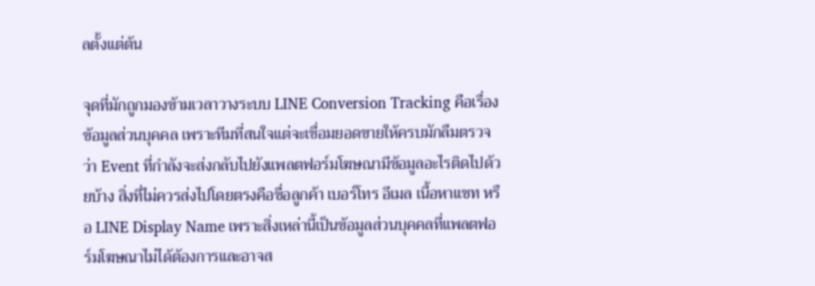ลตั้งแต่ต้น

จุดที่มักถูกมองข้ามเวลาวางระบบ LINE Conversion Tracking คือเรื่องข้อมูลส่วนบุคคล เพราะทีมที่สนใจแต่จะเชื่อมยอดขายให้ครบมักลืมตรวจว่า Event ที่กำลังจะส่งกลับไปยังแพลตฟอร์มโฆษณามีข้อมูลอะไรติดไปด้วยบ้าง สิ่งที่ไม่ควรส่งไปโดยตรงคือชื่อลูกค้า เบอร์โทร อีเมล เนื้อหาแชท หรือ LINE Display Name เพราะสิ่งเหล่านี้เป็นข้อมูลส่วนบุคคลที่แพลตฟอร์มโฆษณาไม่ได้ต้องการและอาจส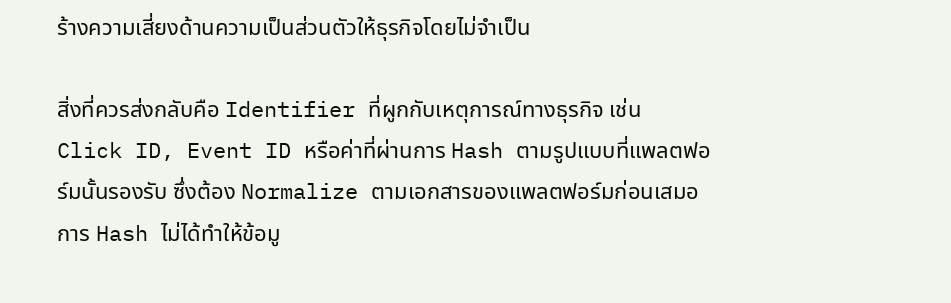ร้างความเสี่ยงด้านความเป็นส่วนตัวให้ธุรกิจโดยไม่จำเป็น

สิ่งที่ควรส่งกลับคือ Identifier ที่ผูกกับเหตุการณ์ทางธุรกิจ เช่น Click ID, Event ID หรือค่าที่ผ่านการ Hash ตามรูปแบบที่แพลตฟอร์มนั้นรองรับ ซึ่งต้อง Normalize ตามเอกสารของแพลตฟอร์มก่อนเสมอ การ Hash ไม่ได้ทำให้ข้อมู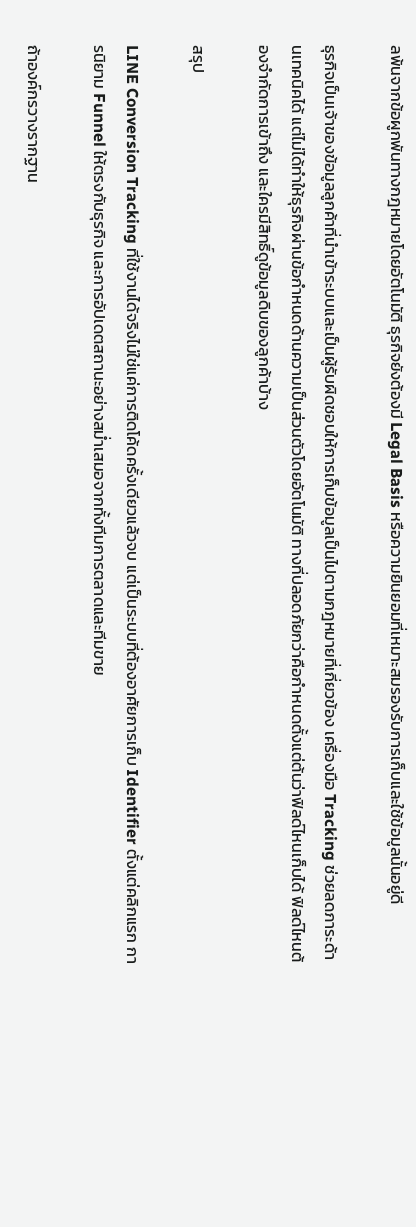ลพ้นจากข้อผูกพันทางกฎหมายโดยอัตโนมัติ ธุรกิจยังต้องมี Legal Basis หรือความยินยอมที่เหมาะสมรองรับการเก็บและใช้ข้อมูลนั้นอยู่ดี

ธุรกิจเป็นเจ้าของข้อมูลลูกค้าที่นำเข้าระบบและเป็นผู้รับผิดชอบให้การเก็บข้อมูลเป็นไปตามกฎหมายที่เกี่ยวข้อง เครื่องมือ Tracking ช่วยลดภาระด้านเทคนิคได้ แต่ไม่ได้ทำให้ธุรกิจผ่านข้อกำหนดด้านความเป็นส่วนตัวโดยอัตโนมัติ ทางที่ปลอดภัยกว่าคือกำหนดตั้งแต่ต้นว่าฟิลด์ไหนเก็บได้ ฟิลด์ไหนต้องจำกัดการเข้าถึง และใครมีสิทธิ์ดูข้อมูลดิบของลูกค้าบ้าง

สรุป

LINE Conversion Tracking ที่ใช้งานได้จริงไม่ใช่แค่การติดโค้ดครั้งเดียวแล้วจบ แต่เป็นระบบที่ต้องอาศัยการเก็บ Identifier ตั้งแต่คลิกแรก การนิยาม Funnel ให้ตรงกับธุรกิจ และการอัปเดตสถานะอย่างสม่ำเสมอจากทั้งทีมการตลาดและทีมขาย

ถ้าองค์กรวางรากฐาน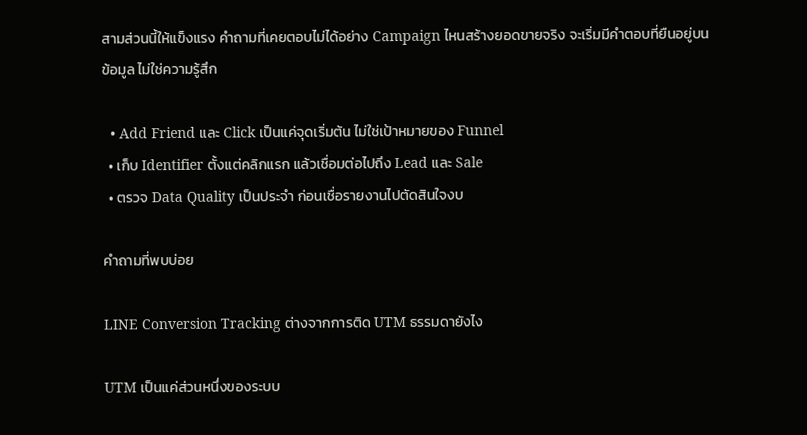สามส่วนนี้ให้แข็งแรง คำถามที่เคยตอบไม่ได้อย่าง Campaign ไหนสร้างยอดขายจริง จะเริ่มมีคำตอบที่ยืนอยู่บนข้อมูล ไม่ใช่ความรู้สึก

  • Add Friend และ Click เป็นแค่จุดเริ่มต้น ไม่ใช่เป้าหมายของ Funnel
  • เก็บ Identifier ตั้งแต่คลิกแรก แล้วเชื่อมต่อไปถึง Lead และ Sale
  • ตรวจ Data Quality เป็นประจำ ก่อนเชื่อรายงานไปตัดสินใจงบ

คำถามที่พบบ่อย

LINE Conversion Tracking ต่างจากการติด UTM ธรรมดายังไง

UTM เป็นแค่ส่วนหนึ่งของระบบ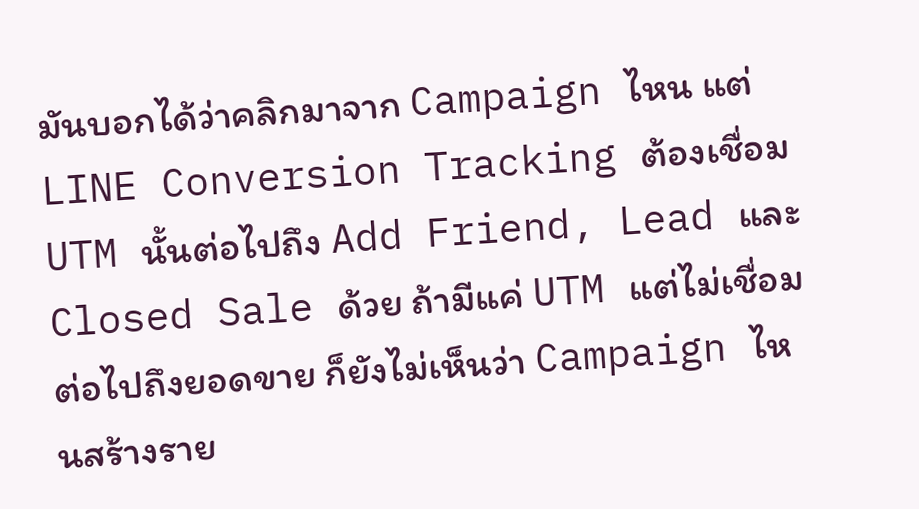มันบอกได้ว่าคลิกมาจาก Campaign ไหน แต่ LINE Conversion Tracking ต้องเชื่อม UTM นั้นต่อไปถึง Add Friend, Lead และ Closed Sale ด้วย ถ้ามีแค่ UTM แต่ไม่เชื่อมต่อไปถึงยอดขาย ก็ยังไม่เห็นว่า Campaign ไหนสร้างราย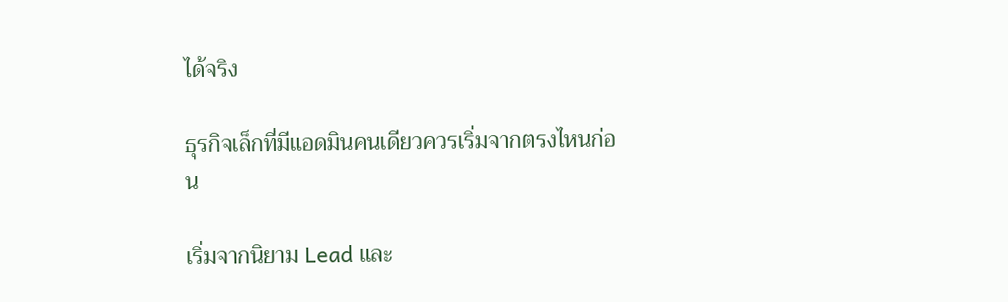ได้จริง

ธุรกิจเล็กที่มีแอดมินคนเดียวควรเริ่มจากตรงไหนก่อน

เริ่มจากนิยาม Lead และ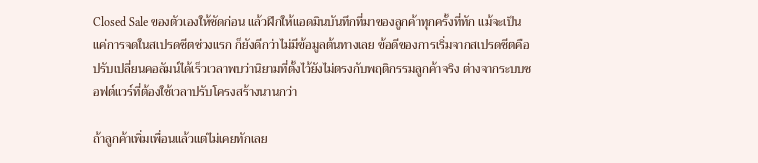Closed Sale ของตัวเองให้ชัดก่อน แล้วฝึกให้แอดมินบันทึกที่มาของลูกค้าทุกครั้งที่ทัก แม้จะเป็นแค่การจดในสเปรดชีตช่วงแรก ก็ยังดีกว่าไม่มีข้อมูลต้นทางเลย ข้อดีของการเริ่มจากสเปรดชีตคือปรับเปลี่ยนคอลัมน์ได้เร็วเวลาพบว่านิยามที่ตั้งไว้ยังไม่ตรงกับพฤติกรรมลูกค้าจริง ต่างจากระบบซอฟต์แวร์ที่ต้องใช้เวลาปรับโครงสร้างนานกว่า

ถ้าลูกค้าเพิ่มเพื่อนแล้วแต่ไม่เคยทักเลย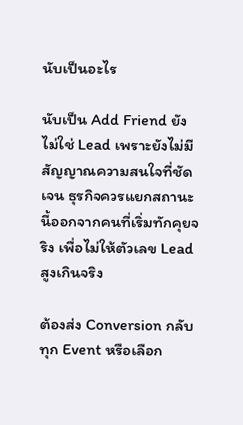นับเป็นอะไร

นับเป็น Add Friend ยังไม่ใช่ Lead เพราะยังไม่มีสัญญาณความสนใจที่ชัดเจน ธุรกิจควรแยกสถานะนี้ออกจากคนที่เริ่มทักคุยจริง เพื่อไม่ให้ตัวเลข Lead สูงเกินจริง

ต้องส่ง Conversion กลับทุก Event หรือเลือก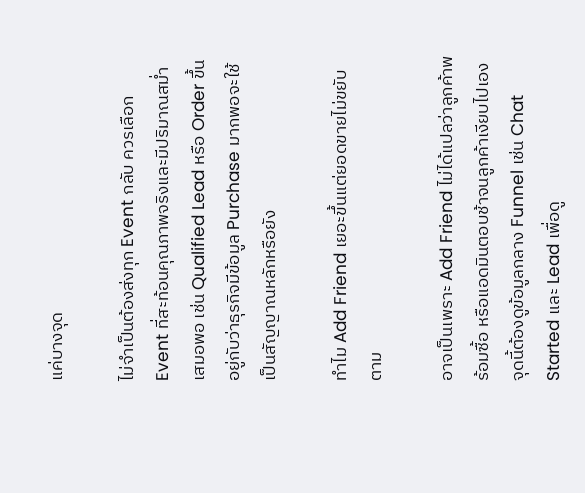แค่บางจุด

ไม่จำเป็นต้องส่งทุก Event กลับ ควรเลือก Event ที่สะท้อนคุณภาพจริงและมีปริมาณสม่ำเสมอพอ เช่น Qualified Lead หรือ Order ขึ้นอยู่กับว่าธุรกิจมีข้อมูล Purchase มากพอจะใช้เป็นสัญญาณหลักหรือยัง

ทำไม Add Friend เยอะขึ้นแต่ยอดขายไม่ขยับตาม

อาจเป็นเพราะ Add Friend ไม่ได้แปลว่าลูกค้าพร้อมซื้อ หรือแอดมินตอบช้าจนลูกค้าเงียบไปเอง จุดนี้ต้องดูข้อมูลกลาง Funnel เช่น Chat Started และ Lead เพื่อดู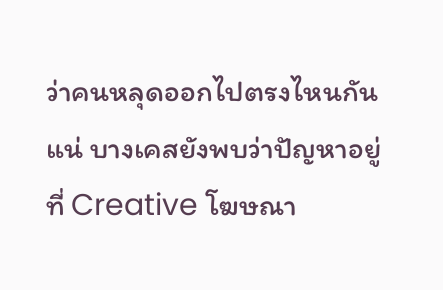ว่าคนหลุดออกไปตรงไหนกันแน่ บางเคสยังพบว่าปัญหาอยู่ที่ Creative โฆษณา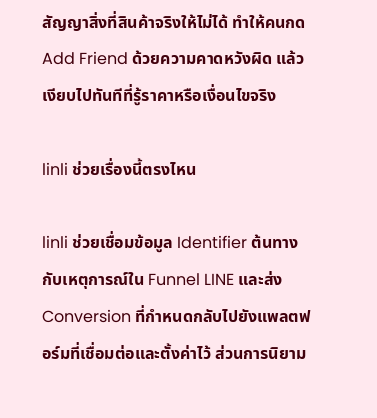สัญญาสิ่งที่สินค้าจริงให้ไม่ได้ ทำให้คนกด Add Friend ด้วยความคาดหวังผิด แล้วเงียบไปทันทีที่รู้ราคาหรือเงื่อนไขจริง

linli ช่วยเรื่องนี้ตรงไหน

linli ช่วยเชื่อมข้อมูล Identifier ต้นทางกับเหตุการณ์ใน Funnel LINE และส่ง Conversion ที่กำหนดกลับไปยังแพลตฟอร์มที่เชื่อมต่อและตั้งค่าไว้ ส่วนการนิยาม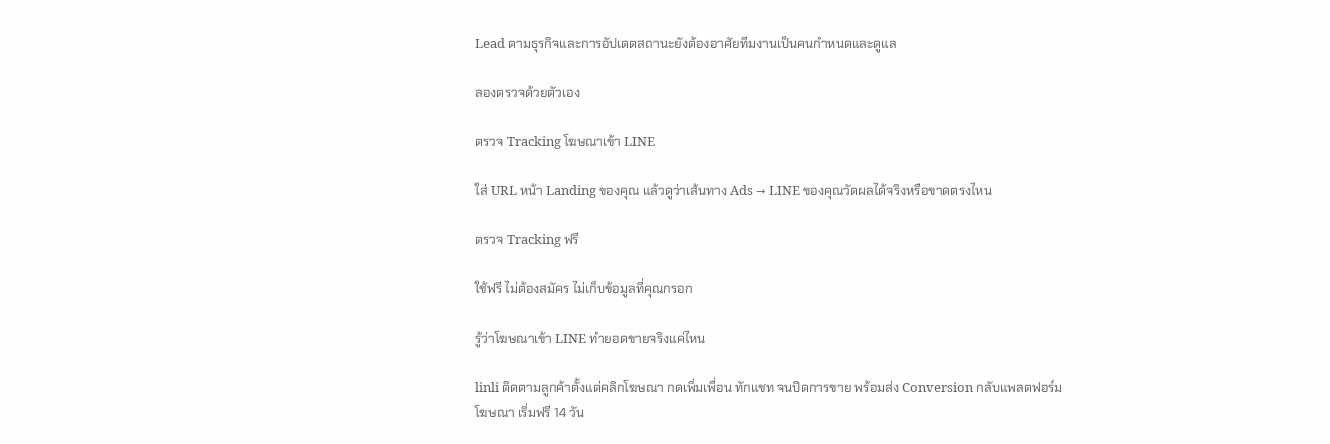Lead ตามธุรกิจและการอัปเดตสถานะยังต้องอาศัยทีมงานเป็นคนกำหนดและดูแล

ลองตรวจด้วยตัวเอง

ตรวจ Tracking โฆษณาเข้า LINE

ใส่ URL หน้า Landing ของคุณ แล้วดูว่าเส้นทาง Ads → LINE ของคุณวัดผลได้จริงหรือขาดตรงไหน

ตรวจ Tracking ฟรี

ใช้ฟรี ไม่ต้องสมัคร ไม่เก็บข้อมูลที่คุณกรอก

รู้ว่าโฆษณาเข้า LINE ทำยอดขายจริงแค่ไหน

linli ติดตามลูกค้าตั้งแต่คลิกโฆษณา กดเพิ่มเพื่อน ทักแชท จนปิดการขาย พร้อมส่ง Conversion กลับแพลตฟอร์มโฆษณา เริ่มฟรี 14 วัน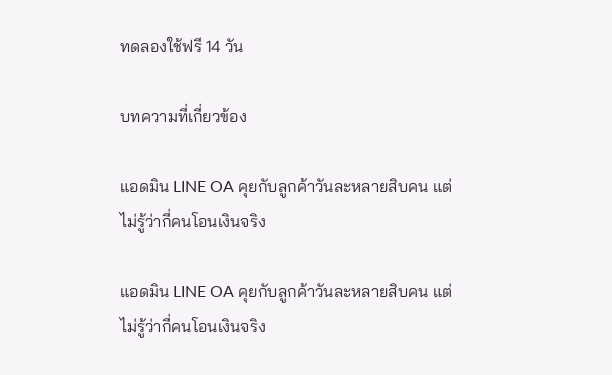ทดลองใช้ฟรี 14 วัน

บทความที่เกี่ยวข้อง

แอดมิน LINE OA คุยกับลูกค้าวันละหลายสิบคน แต่ไม่รู้ว่ากี่คนโอนเงินจริง

แอดมิน LINE OA คุยกับลูกค้าวันละหลายสิบคน แต่ไม่รู้ว่ากี่คนโอนเงินจริง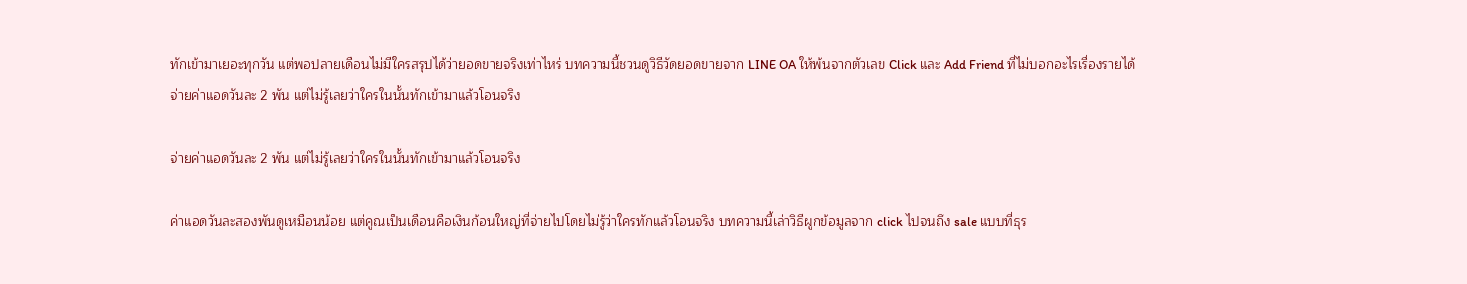ทักเข้ามาเยอะทุกวัน แต่พอปลายเดือนไม่มีใครสรุปได้ว่ายอดขายจริงเท่าไหร่ บทความนี้ชวนดูวิธีวัดยอดขายจาก LINE OA ให้พ้นจากตัวเลข Click และ Add Friend ที่ไม่บอกอะไรเรื่องรายได้
จ่ายค่าแอดวันละ 2 พัน แต่ไม่รู้เลยว่าใครในนั้นทักเข้ามาแล้วโอนจริง

จ่ายค่าแอดวันละ 2 พัน แต่ไม่รู้เลยว่าใครในนั้นทักเข้ามาแล้วโอนจริง

ค่าแอดวันละสองพันดูเหมือนน้อย แต่คูณเป็นเดือนคือเงินก้อนใหญ่ที่จ่ายไปโดยไม่รู้ว่าใครทักแล้วโอนจริง บทความนี้เล่าวิธีผูกข้อมูลจาก click ไปจนถึง sale แบบที่ธุร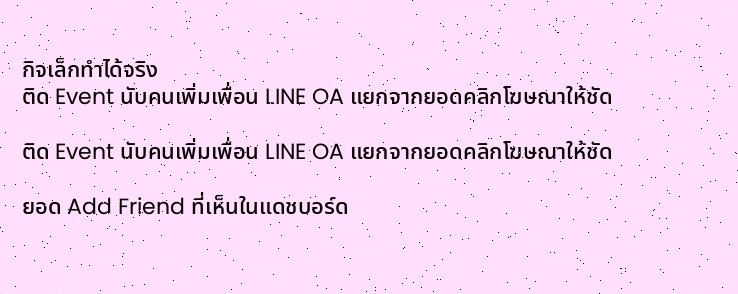กิจเล็กทำได้จริง
ติด Event นับคนเพิ่มเพื่อน LINE OA แยกจากยอดคลิกโฆษณาให้ชัด

ติด Event นับคนเพิ่มเพื่อน LINE OA แยกจากยอดคลิกโฆษณาให้ชัด

ยอด Add Friend ที่เห็นในแดชบอร์ด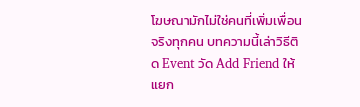โฆษณามักไม่ใช่คนที่เพิ่มเพื่อนจริงทุกคน บทความนี้เล่าวิธีติด Event วัด Add Friend ให้แยก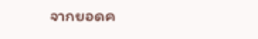จากยอดค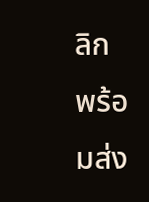ลิก พร้อมส่ง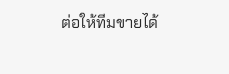ต่อให้ทีมขายได้